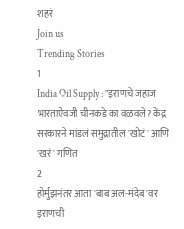शहरं
Join us
Trending Stories
1
India Oil Supply : "इराणचे जहाज भारताऐवजी चीनकडे का वळवले? केंद्र सरकारने मांडलं समुद्रातील 'खोटं' आणि 'खरं' गणित
2
होर्मुझनंतर आता 'बाब अल-मंदेब'वर इराणची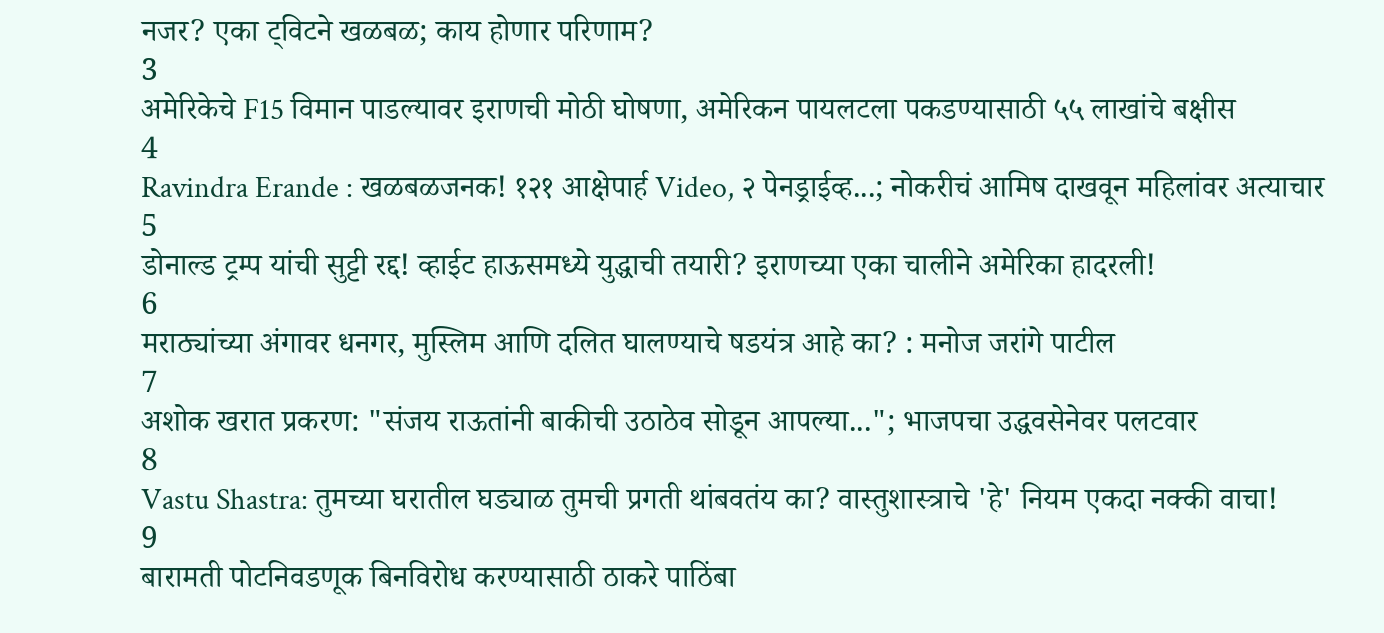नजर? एका ट्विटने खळबळ; काय होणार परिणाम?
3
अमेरिकेचे F15 विमान पाडल्यावर इराणची मोठी घोषणा, अमेरिकन पायलटला पकडण्यासाठी ५५ लाखांचे बक्षीस
4
Ravindra Erande : खळबळजनक! १२१ आक्षेपार्ह Video, २ पेनड्राईव्ह...; नोकरीचं आमिष दाखवून महिलांवर अत्याचार
5
डोनाल्ड ट्रम्प यांची सुट्टी रद्द! व्हाईट हाऊसमध्ये युद्धाची तयारी? इराणच्या एका चालीने अमेरिका हादरली!
6
मराठ्यांच्या अंगावर धनगर, मुस्लिम आणि दलित घालण्याचे षडयंत्र आहे का? : मनोज जरांगे पाटील
7
अशोक खरात प्रकरण: "संजय राऊतांनी बाकीची उठाठेव सोडून आपल्या..."; भाजपचा उद्धवसेनेवर पलटवार
8
Vastu Shastra: तुमच्या घरातील घड्याळ तुमची प्रगती थांबवतंय का? वास्तुशास्त्राचे 'हे' नियम एकदा नक्की वाचा!
9
बारामती पोटनिवडणूक बिनविरोध करण्यासाठी ठाकरे पाठिंबा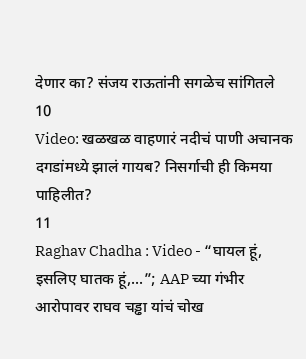देणार का? संजय राऊतांनी सगळेच सांगितले
10
Video: खळखळ वाहणारं नदीचं पाणी अचानक दगडांमध्ये झालं गायब? निसर्गाची ही किमया पाहिलीत?
11
Raghav Chadha : Video - “घायल हूं, इसलिए घातक हूं,...”; AAP च्या गंभीर आरोपावर राघव चड्ढा यांचं चोख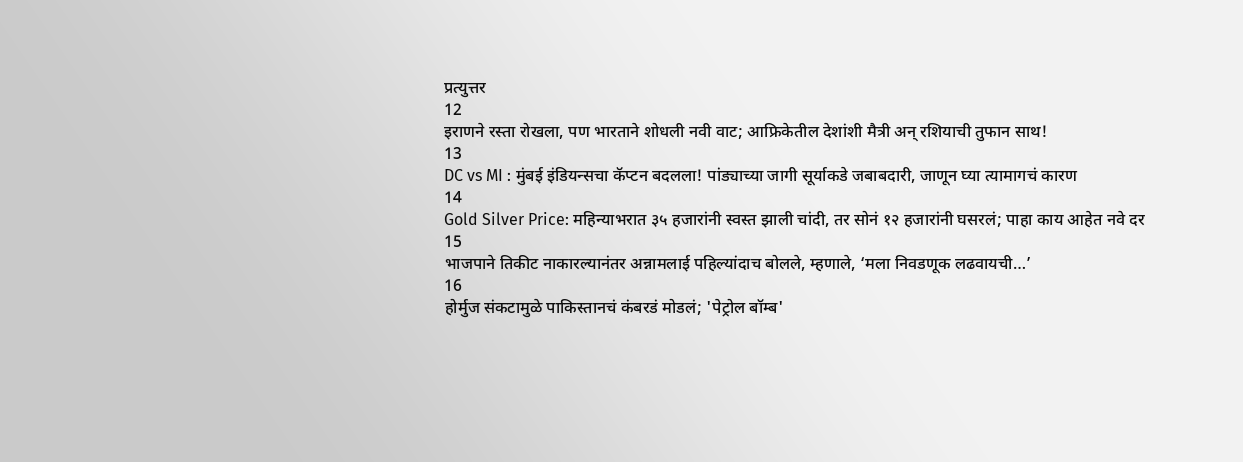प्रत्युत्तर
12
इराणने रस्ता रोखला, पण भारताने शोधली नवी वाट; आफ्रिकेतील देशांशी मैत्री अन् रशियाची तुफान साथ!
13
DC vs MI : मुंबई इंडियन्सचा कॅप्टन बदलला! पांड्याच्या जागी सूर्याकडे जबाबदारी, जाणून घ्या त्यामागचं कारण
14
Gold Silver Price: महिन्याभरात ३५ हजारांनी स्वस्त झाली चांदी, तर सोनं १२ हजारांनी घसरलं; पाहा काय आहेत नवे दर
15
भाजपाने तिकीट नाकारल्यानंतर अन्नामलाई पहिल्यांदाच बोलले, म्हणाले, ‘मला निवडणूक लढवायची…’
16
होर्मुज संकटामुळे पाकिस्तानचं कंबरडं मोडलं; 'पेट्रोल बॉम्ब'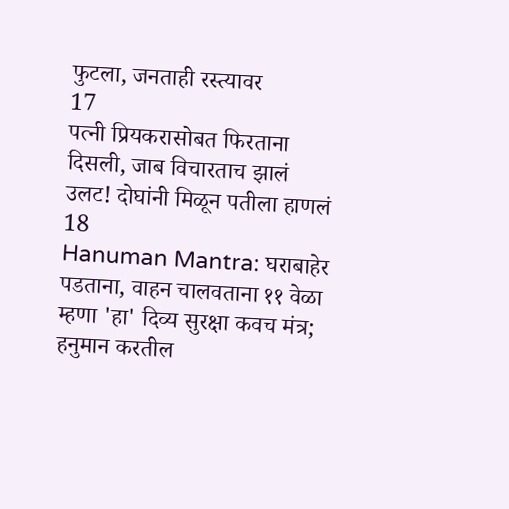फुटला, जनताही रस्त्यावर
17
पत्नी प्रियकरासोबत फिरताना दिसली, जाब विचारताच झालं उलट! दोघांनी मिळून पतीला हाणलं
18
Hanuman Mantra: घराबाहेर पडताना, वाहन चालवताना ११ वेळा म्हणा 'हा' दिव्य सुरक्षा कवच मंत्र; हनुमान करतील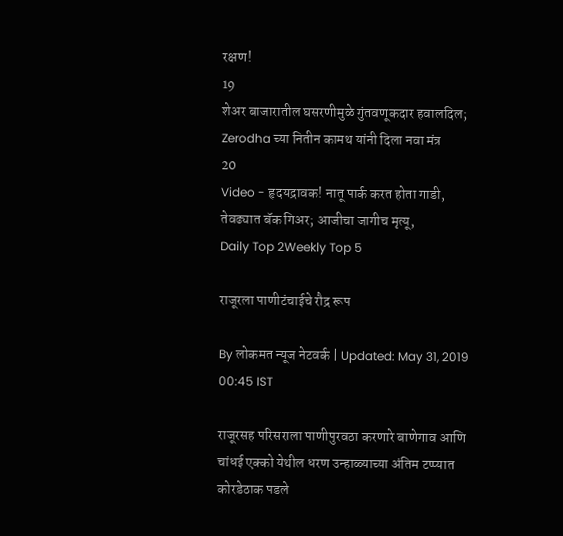रक्षण!
19
शेअर बाजारातील घसरणीमुळे गुंतवणूकदार हवालदिल; Zerodha च्या नितीन कामथ यांनी दिला नवा मंत्र
20
Video - हृदयद्रावक! नातू पार्क करत होता गाडी, तेवढ्यात बॅक गिअर; आजीचा जागीच मृत्यू,
Daily Top 2Weekly Top 5

राजूरला पाणीटंचाईचे रौद्र रूप

By लोकमत न्यूज नेटवर्क | Updated: May 31, 2019 00:45 IST

राजूरसह परिसराला पाणीपुरवठा करणारे बाणेगाव आणि चांधई एक्को येथील धरण उन्हाळ्याच्या अंतिम टप्प्यात कोरडेठाक पडले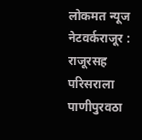लोकमत न्यूज नेटवर्कराजूर : राजूरसह परिसराला पाणीपुरवठा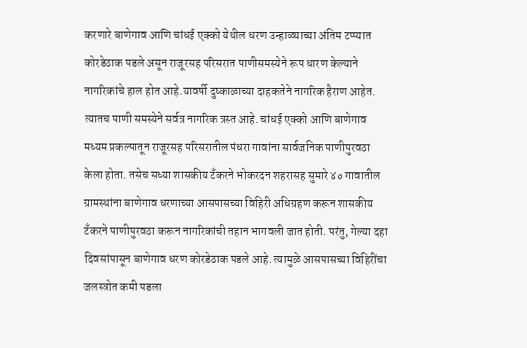करणारे बाणेगाव आणि चांधई एक्को येथील धरण उन्हाळ्याच्या अंतिम टप्प्यात कोरडेठाक पडले असून राजूरसह परिसरात पाणीसमस्येने रूप धारण केल्याने नागरिकांचे हाल होत आहे.यावर्षी दुष्काळाच्या दाहकतेने नागरिक हैराण आहेत. त्यातच पाणी समस्येने सर्वत्र नागरिक त्रस्त आहे. चांधई एक्को आणि बाणेगाव मध्यम प्रकल्पातून राजूरसह परिसरातील पंधरा गावांना सार्वजनिक पाणीपुरवठा केला होता. तसेच सध्या शासकीय टँकरने भोकरदन शहरासह सुमारे ४० गावातील ग्रामस्थांना बाणेगाव धरणाच्या आसपासच्या विहिरी अधिग्रहण करून शासकीय टँकरने पाणीपुरवठा करून नागरिकांची तहान भागवली जात होती. परंतु, गेल्या दहा दिवसांपासून बाणेगाव धरण कोरडेठाक पडले आहे. त्यामुळे आसपासच्या विहिरींचा जलस्त्रोत कमी पडला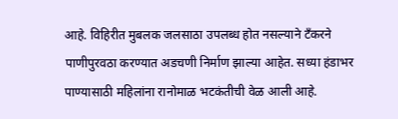आहे. विहिरीत मुबलक जलसाठा उपलब्ध होत नसल्याने टँकरने पाणीपुरवठा करण्यात अडचणी निर्माण झाल्या आहेत. सध्या हंडाभर पाण्यासाठी महिलांना रानोमाळ भटकंतीची वेळ आली आहे.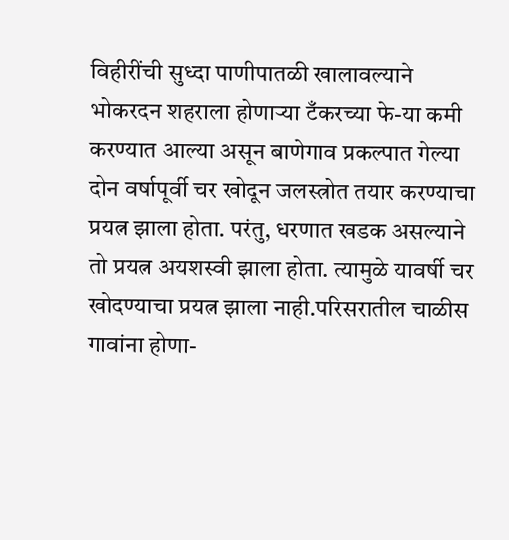विहीरींची सुध्दा पाणीपातळी खालावल्याने भोकरदन शहराला होणाऱ्या टँकरच्या फे-या कमी करण्यात आल्या असून बाणेगाव प्रकल्पात गेल्या दोन वर्षापूर्वी चर खोदून जलस्त्रोत तयार करण्याचा प्रयत्न झाला होता. परंतु, धरणात खडक असल्याने तो प्रयत्न अयशस्वी झाला होता. त्यामुळे यावर्षी चर खोदण्याचा प्रयत्न झाला नाही.परिसरातील चाळीस गावांना होणा-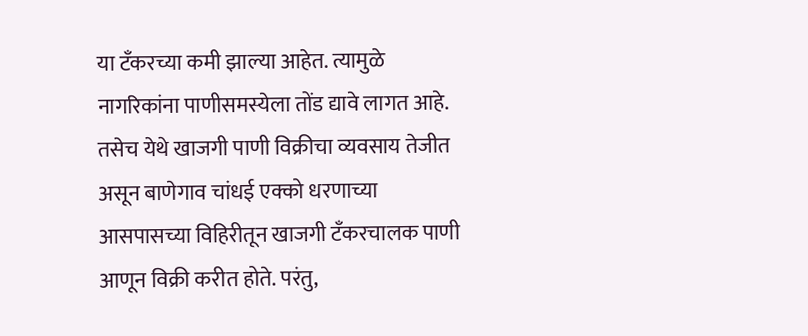या टँकरच्या कमी झाल्या आहेत. त्यामुळे नागरिकांना पाणीसमस्येला तोंड द्यावे लागत आहे. तसेच येथे खाजगी पाणी विक्रीचा व्यवसाय तेजीत असून बाणेगाव चांधई एक्को धरणाच्या आसपासच्या विहिरीतून खाजगी टँकरचालक पाणी आणून विक्री करीत होते. परंतु,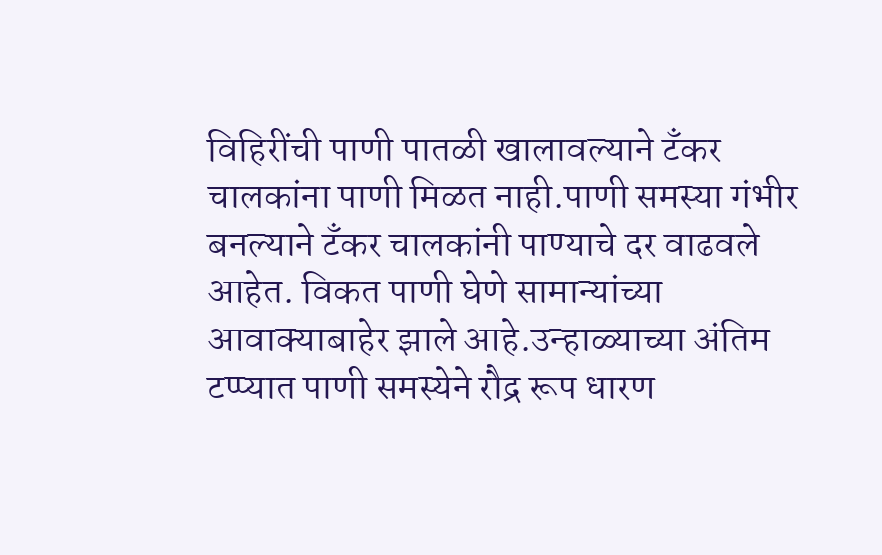विहिरींची पाणी पातळी खालावल्याने टँकर चालकांना पाणी मिळत नाही.पाणी समस्या गंभीर बनल्याने टँकर चालकांनी पाण्याचे दर वाढवले आहेत. विकत पाणी घेणे सामान्यांच्या आवाक्याबाहेर झाले आहे.उन्हाळ्याच्या अंतिम टप्प्यात पाणी समस्येने रौद्र रूप धारण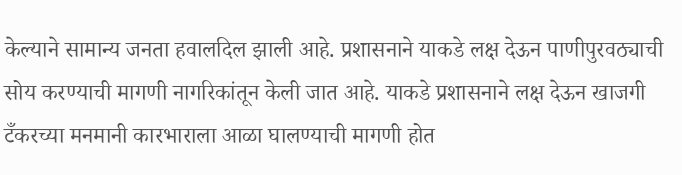केल्याने सामान्य जनता हवालदिल झाली आहे. प्रशासनाने याकडे लक्ष देऊन पाणीपुरवठ्याची सोय करण्याची मागणी नागरिकांतून केली जात आहे. याकडे प्रशासनाने लक्ष देऊन खाजगी टँकरच्या मनमानी कारभाराला आळा घालण्याची मागणी होत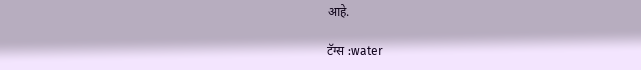आहे.

टॅग्स :water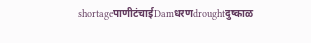shortageपाणीटंचाईDamधरणdroughtदुष्काळ